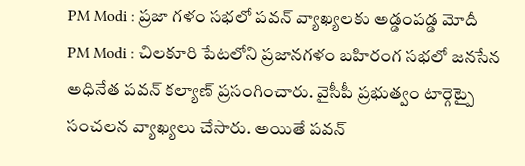PM Modi : ప్రజా గళం సభలో పవన్ వ్యాఖ్యలకు అడ్డంపడ్డ మోదీ
PM Modi : చిలకూరి పేటలోని ప్రజానగళం బహిరంగ సభలో జనసేన అధినేత పవన్ కల్యాణ్ ప్రసంగించారు. వైసీపీ ప్రభుత్వం టార్గెట్పై సంచలన వ్యాఖ్యలు చేసారు. అయితే పవన్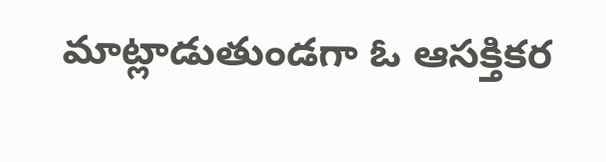మాట్లాడుతుండగా ఓ ఆసక్తికర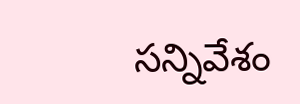సన్నివేశం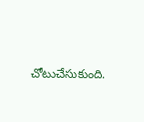చోటుచేసుకుంది.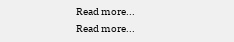Read more...
Read more...